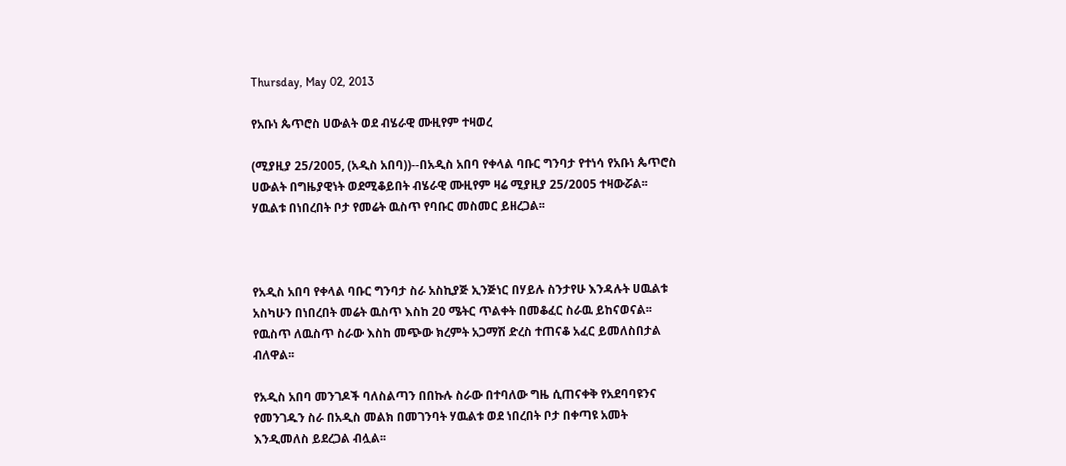Thursday, May 02, 2013

የአቡነ ጴጥሮስ ሀውልት ወደ ብሄራዊ ሙዚየም ተዛወረ

(ሚያዚያ 25/2005, (አዲስ አበባ))--በአዲስ አበባ የቀላል ባቡር ግንባታ የተነሳ የአቡነ ጴጥሮስ ሀውልት በግዜያዊነት ወደሚቆይበት ብሄራዊ ሙዚየም ዛሬ ሚያዚያ 25/2005 ተዛውሯል፡፡ ሃዉልቱ በነበረበት ቦታ የመሬት ዉስጥ የባቡር መስመር ይዘረጋል፡፡



የአዲስ አበባ የቀላል ባቡር ግንባታ ስራ አስኪያጅ ኢንጅነር በሃይሉ ስንታየሁ እንዳሉት ሀዉልቱ አስካሁን በነበረበት መሬት ዉስጥ እስከ 20 ሜትር ጥልቀት በመቆፈር ስራዉ ይከናወናል፡፡ የዉስጥ ለዉስጥ ስራው እስከ መጭው ክረምት አጋማሽ ድረስ ተጠናቆ አፈር ይመለስበታል ብለዋል፡፡

የአዲስ አበባ መንገዶች ባለስልጣን በበኩሉ ስራው በተባለው ግዜ ሲጠናቀቅ የአደባባዩንና የመንገዱን ስራ በአዲስ መልክ በመገንባት ሃዉልቱ ወደ ነበረበት ቦታ በቀጣዩ አመት እንዲመለስ ይደረጋል ብሏል፡፡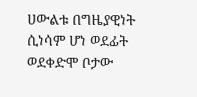ሀውልቱ በግዜያዊነት ሲነሳም ሆነ ወደፊት ወደቀድሞ ቦታው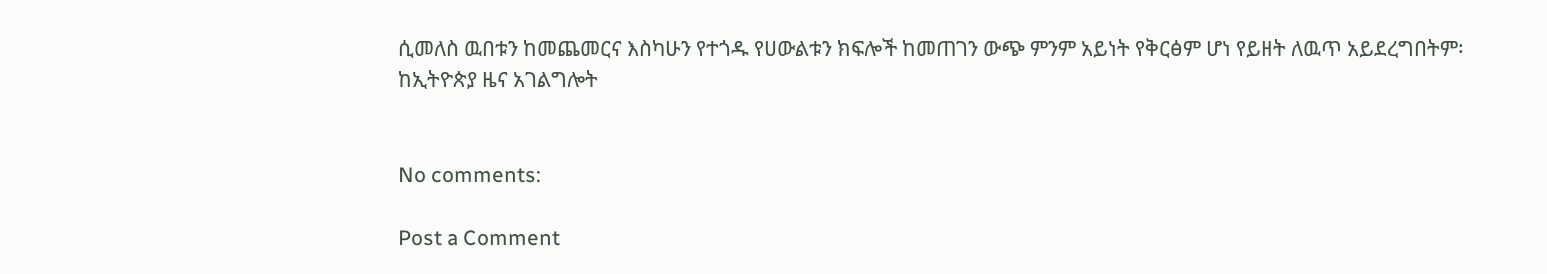ሲመለስ ዉበቱን ከመጨመርና እስካሁን የተጎዱ የሀውልቱን ክፍሎች ከመጠገን ውጭ ምንም አይነት የቅርፅም ሆነ የይዘት ለዉጥ አይደረግበትም፡
ከኢትዮጵያ ዜና አገልግሎት


No comments:

Post a Comment